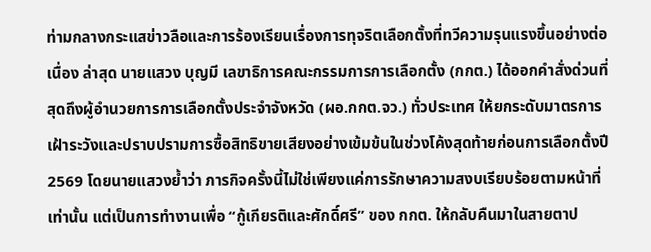ท่ามกลางกระแสข่าวลือและการร้องเรียนเรื่องการทุจริตเลือกตั้งที่ทวีความรุนแรงขึ้นอย่างต่อเนื่อง ล่าสุด นายแสวง บุญมี เลขาธิการคณะกรรมการการเลือกตั้ง (กกต.) ได้ออกคำสั่งด่วนที่สุดถึงผู้อำนวยการการเลือกตั้งประจำจังหวัด (ผอ.กกต.จว.) ทั่วประเทศ ให้ยกระดับมาตรการเฝ้าระวังและปราบปรามการซื้อสิทธิขายเสียงอย่างเข้มข้นในช่วงโค้งสุดท้ายก่อนการเลือกตั้งปี 2569 โดยนายแสวงย้ำว่า ภารกิจครั้งนี้ไม่ใช่เพียงแค่การรักษาความสงบเรียบร้อยตามหน้าที่เท่านั้น แต่เป็นการทำงานเพื่อ “กู้เกียรติและศักดิ์ศรี” ของ กกต. ให้กลับคืนมาในสายตาป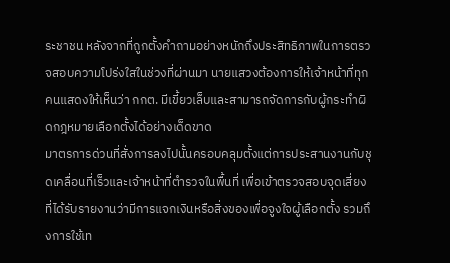ระชาชน หลังจากที่ถูกตั้งคำถามอย่างหนักถึงประสิทธิภาพในการตรวจสอบความโปร่งใสในช่วงที่ผ่านมา นายแสวงต้องการให้เจ้าหน้าที่ทุกคนแสดงให้เห็นว่า กกต. มีเขี้ยวเล็บและสามารถจัดการกับผู้กระทำผิดกฎหมายเลือกตั้งได้อย่างเด็ดขาด
มาตรการด่วนที่สั่งการลงไปนั้นครอบคลุมตั้งแต่การประสานงานกับชุดเคลื่อนที่เร็วและเจ้าหน้าที่ตำรวจในพื้นที่ เพื่อเข้าตรวจสอบจุดเสี่ยงที่ได้รับรายงานว่ามีการแจกเงินหรือสิ่งของเพื่อจูงใจผู้เลือกตั้ง รวมถึงการใช้เท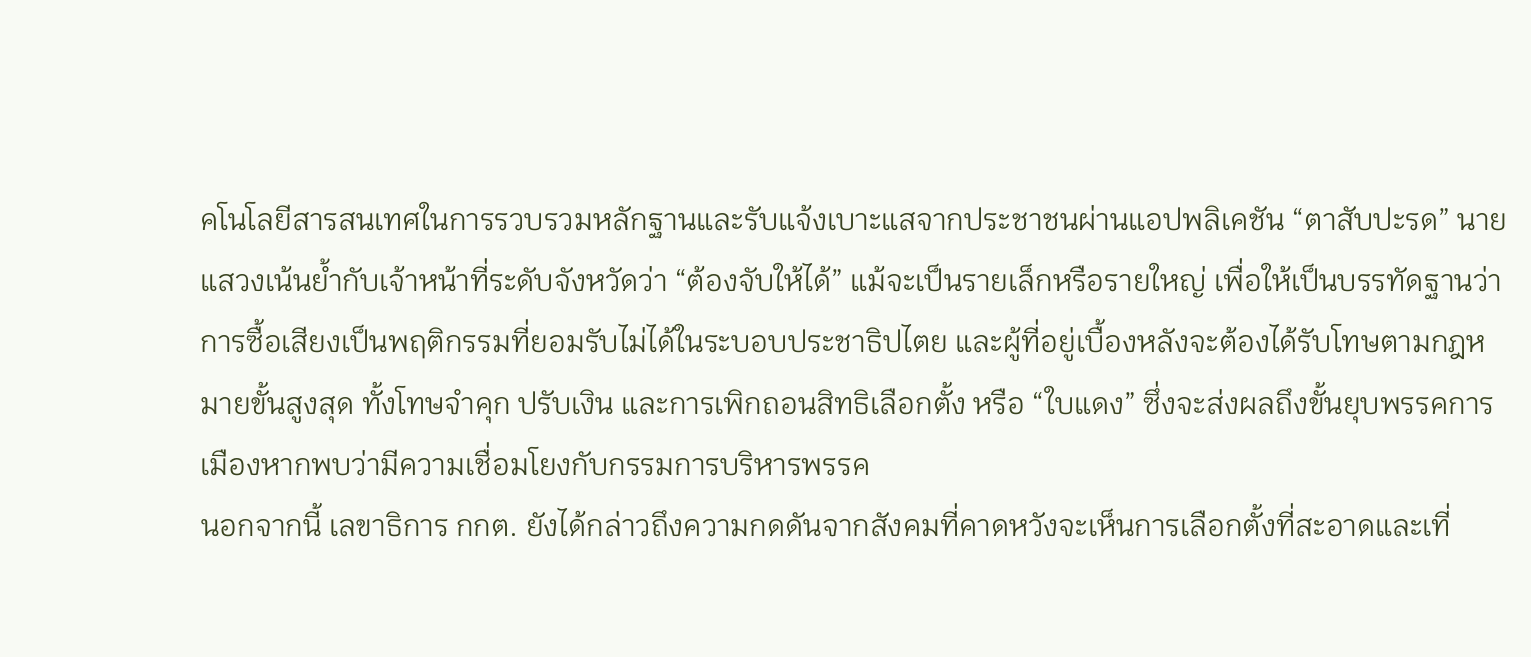คโนโลยีสารสนเทศในการรวบรวมหลักฐานและรับแจ้งเบาะแสจากประชาชนผ่านแอปพลิเคชัน “ตาสับปะรด” นายแสวงเน้นย้ำกับเจ้าหน้าที่ระดับจังหวัดว่า “ต้องจับให้ได้” แม้จะเป็นรายเล็กหรือรายใหญ่ เพื่อให้เป็นบรรทัดฐานว่าการซื้อเสียงเป็นพฤติกรรมที่ยอมรับไม่ได้ในระบอบประชาธิปไตย และผู้ที่อยู่เบื้องหลังจะต้องได้รับโทษตามกฎหมายขั้นสูงสุด ทั้งโทษจำคุก ปรับเงิน และการเพิกถอนสิทธิเลือกตั้ง หรือ “ใบแดง” ซึ่งจะส่งผลถึงขั้นยุบพรรคการเมืองหากพบว่ามีความเชื่อมโยงกับกรรมการบริหารพรรค
นอกจากนี้ เลขาธิการ กกต. ยังได้กล่าวถึงความกดดันจากสังคมที่คาดหวังจะเห็นการเลือกตั้งที่สะอาดและเที่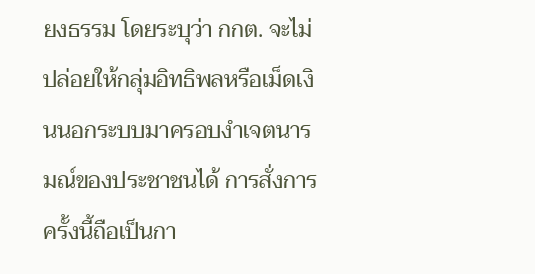ยงธรรม โดยระบุว่า กกต. จะไม่ปล่อยให้กลุ่มอิทธิพลหรือเม็ดเงินนอกระบบมาครอบงำเจตนารมณ์ของประชาชนได้ การสั่งการครั้งนี้ถือเป็นกา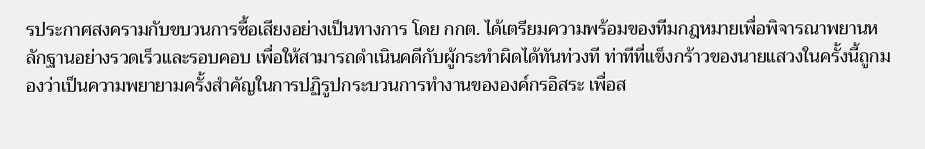รประกาศสงครามกับขบวนการซื้อเสียงอย่างเป็นทางการ โดย กกต. ได้เตรียมความพร้อมของทีมกฎหมายเพื่อพิจารณาพยานหลักฐานอย่างรวดเร็วและรอบคอบ เพื่อให้สามารถดำเนินคดีกับผู้กระทำผิดได้ทันท่วงที ท่าทีที่แข็งกร้าวของนายแสวงในครั้งนี้ถูกมองว่าเป็นความพยายามครั้งสำคัญในการปฏิรูปกระบวนการทำงานขององค์กรอิสระ เพื่อส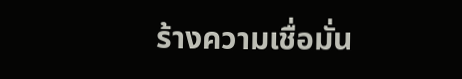ร้างความเชื่อมั่น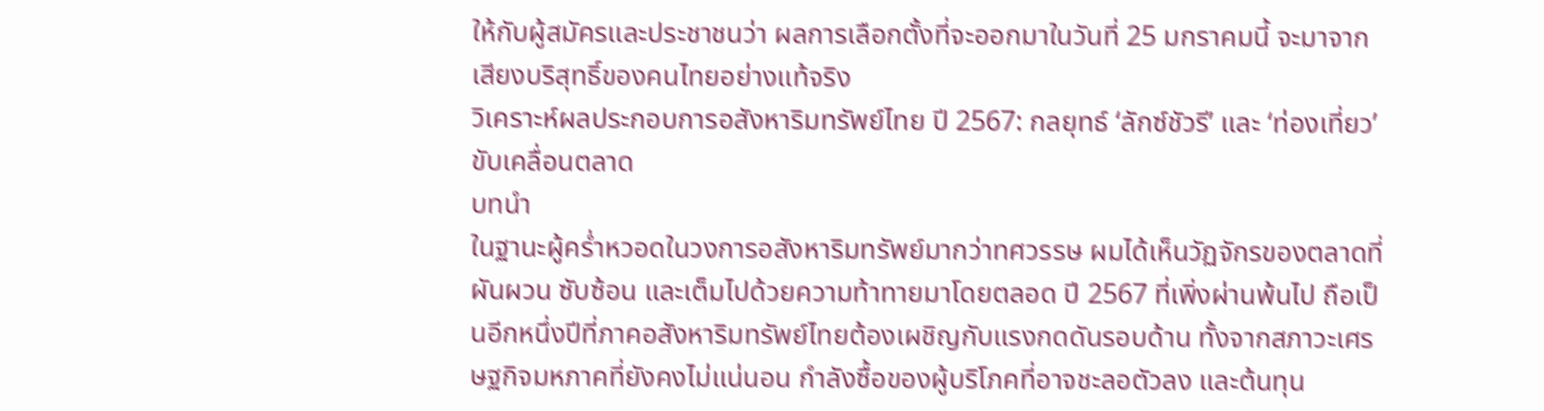ให้กับผู้สมัครและประชาชนว่า ผลการเลือกตั้งที่จะออกมาในวันที่ 25 มกราคมนี้ จะมาจากเสียงบริสุทธิ์ของคนไทยอย่างแท้จริง
วิเคราะห์ผลประกอบการอสังหาริมทรัพย์ไทย ปี 2567: กลยุทธ์ ‘ลักซ์ชัวรี’ และ ‘ท่องเที่ยว’ ขับเคลื่อนตลาด
บทนำ
ในฐานะผู้คร่ำหวอดในวงการอสังหาริมทรัพย์มากว่าทศวรรษ ผมได้เห็นวัฏจักรของตลาดที่ผันผวน ซับซ้อน และเต็มไปด้วยความท้าทายมาโดยตลอด ปี 2567 ที่เพิ่งผ่านพ้นไป ถือเป็นอีกหนึ่งปีที่ภาคอสังหาริมทรัพย์ไทยต้องเผชิญกับแรงกดดันรอบด้าน ทั้งจากสภาวะเศรษฐกิจมหภาคที่ยังคงไม่แน่นอน กำลังซื้อของผู้บริโภคที่อาจชะลอตัวลง และต้นทุน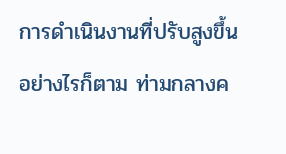การดำเนินงานที่ปรับสูงขึ้น อย่างไรก็ตาม ท่ามกลางค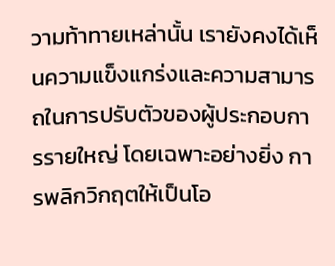วามท้าทายเหล่านั้น เรายังคงได้เห็นความแข็งแกร่งและความสามารถในการปรับตัวของผู้ประกอบการรายใหญ่ โดยเฉพาะอย่างยิ่ง การพลิกวิกฤตให้เป็นโอ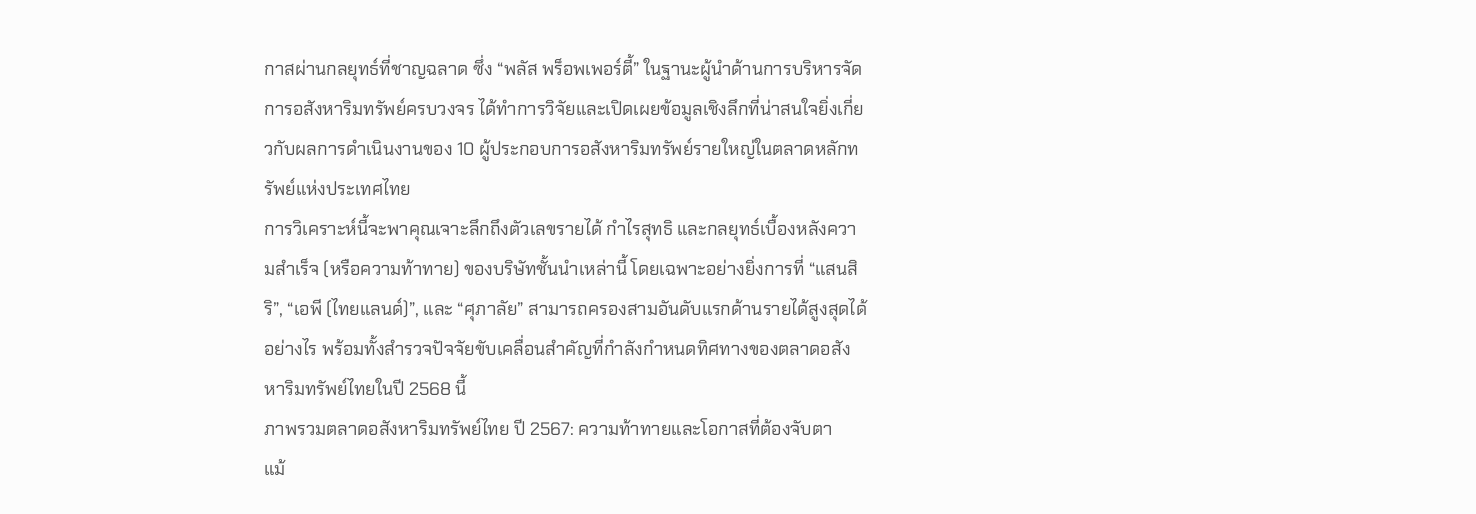กาสผ่านกลยุทธ์ที่ชาญฉลาด ซึ่ง “พลัส พร็อพเพอร์ตี้” ในฐานะผู้นำด้านการบริหารจัดการอสังหาริมทรัพย์ครบวงจร ได้ทำการวิจัยและเปิดเผยข้อมูลเชิงลึกที่น่าสนใจยิ่งเกี่ยวกับผลการดำเนินงานของ 10 ผู้ประกอบการอสังหาริมทรัพย์รายใหญ่ในตลาดหลักทรัพย์แห่งประเทศไทย
การวิเคราะห์นี้จะพาคุณเจาะลึกถึงตัวเลขรายได้ กำไรสุทธิ และกลยุทธ์เบื้องหลังความสำเร็จ (หรือความท้าทาย) ของบริษัทชั้นนำเหล่านี้ โดยเฉพาะอย่างยิ่งการที่ “แสนสิริ”, “เอพี (ไทยแลนด์)”, และ “ศุภาลัย” สามารถครองสามอันดับแรกด้านรายได้สูงสุดได้อย่างไร พร้อมทั้งสำรวจปัจจัยขับเคลื่อนสำคัญที่กำลังกำหนดทิศทางของตลาดอสังหาริมทรัพย์ไทยในปี 2568 นี้
ภาพรวมตลาดอสังหาริมทรัพย์ไทย ปี 2567: ความท้าทายและโอกาสที่ต้องจับตา
แม้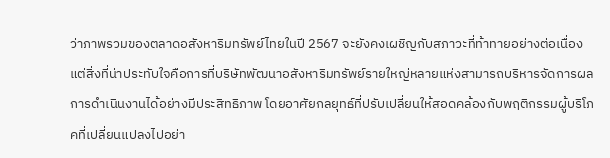ว่าภาพรวมของตลาดอสังหาริมทรัพย์ไทยในปี 2567 จะยังคงเผชิญกับสภาวะที่ท้าทายอย่างต่อเนื่อง แต่สิ่งที่น่าประทับใจคือการที่บริษัทพัฒนาอสังหาริมทรัพย์รายใหญ่หลายแห่งสามารถบริหารจัดการผลการดำเนินงานได้อย่างมีประสิทธิภาพ โดยอาศัยกลยุทธ์ที่ปรับเปลี่ยนให้สอดคล้องกับพฤติกรรมผู้บริโภคที่เปลี่ยนแปลงไปอย่า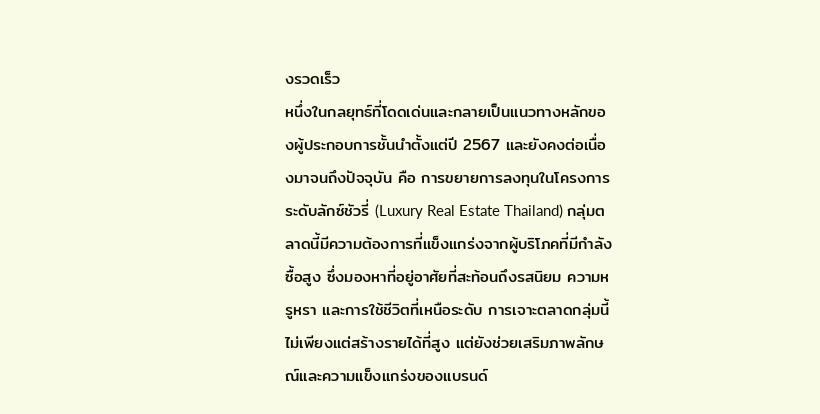งรวดเร็ว
หนึ่งในกลยุทธ์ที่โดดเด่นและกลายเป็นแนวทางหลักของผู้ประกอบการชั้นนำตั้งแต่ปี 2567 และยังคงต่อเนื่องมาจนถึงปัจจุบัน คือ การขยายการลงทุนในโครงการระดับลักซ์ชัวรี่ (Luxury Real Estate Thailand) กลุ่มตลาดนี้มีความต้องการที่แข็งแกร่งจากผู้บริโภคที่มีกำลังซื้อสูง ซึ่งมองหาที่อยู่อาศัยที่สะท้อนถึงรสนิยม ความหรูหรา และการใช้ชีวิตที่เหนือระดับ การเจาะตลาดกลุ่มนี้ไม่เพียงแต่สร้างรายได้ที่สูง แต่ยังช่วยเสริมภาพลักษณ์และความแข็งแกร่งของแบรนด์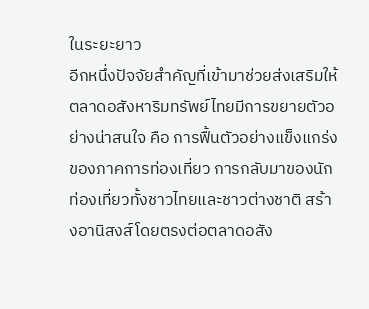ในระยะยาว
อีกหนึ่งปัจจัยสำคัญที่เข้ามาช่วยส่งเสริมให้ตลาดอสังหาริมทรัพย์ไทยมีการขยายตัวอย่างน่าสนใจ คือ การฟื้นตัวอย่างแข็งแกร่งของภาคการท่องเที่ยว การกลับมาของนักท่องเที่ยวทั้งชาวไทยและชาวต่างชาติ สร้างอานิสงส์โดยตรงต่อตลาดอสัง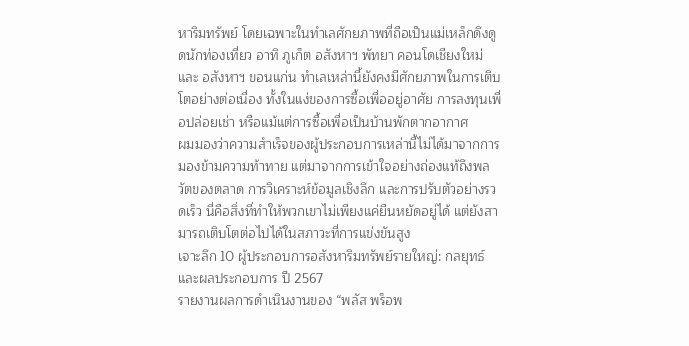หาริมทรัพย์ โดยเฉพาะในทำเลศักยภาพที่ถือเป็นแม่เหล็กดึงดูดนักท่องเที่ยว อาทิ ภูเก็ต อสังหาฯ พัทยา คอนโดเชียงใหม่ และ อสังหาฯ ขอนแก่น ทำเลเหล่านี้ยังคงมีศักยภาพในการเติบโตอย่างต่อเนื่อง ทั้งในแง่ของการซื้อเพื่ออยู่อาศัย การลงทุนเพื่อปล่อยเช่า หรือแม้แต่การซื้อเพื่อเป็นบ้านพักตากอากาศ
ผมมองว่าความสำเร็จของผู้ประกอบการเหล่านี้ไม่ได้มาจากการมองข้ามความท้าทาย แต่มาจากการเข้าใจอย่างถ่องแท้ถึงพลวัตของตลาด การวิเคราะห์ข้อมูลเชิงลึก และการปรับตัวอย่างรวดเร็ว นี่คือสิ่งที่ทำให้พวกเขาไม่เพียงแค่ยืนหยัดอยู่ได้ แต่ยังสามารถเติบโตต่อไปได้ในสภาวะที่การแข่งขันสูง
เจาะลึก 10 ผู้ประกอบการอสังหาริมทรัพย์รายใหญ่: กลยุทธ์และผลประกอบการ ปี 2567
รายงานผลการดำเนินงานของ “พลัส พร็อพ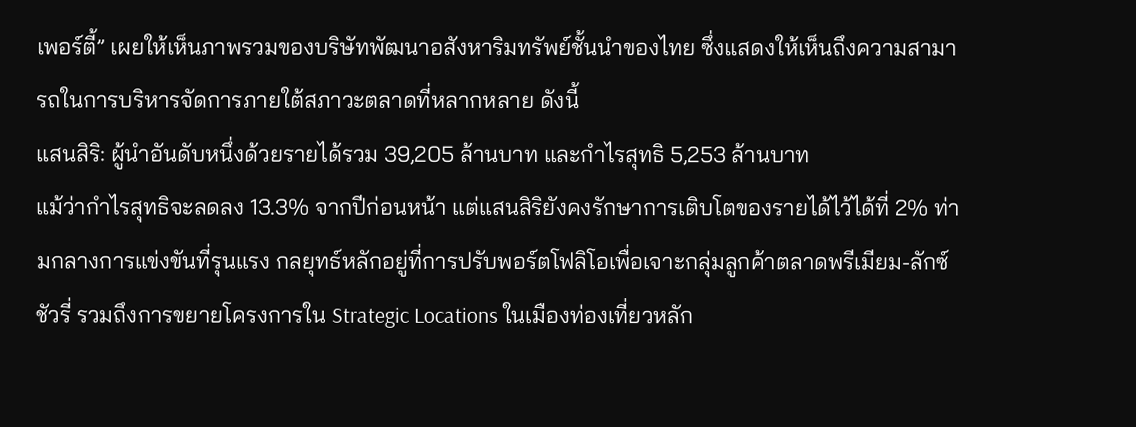เพอร์ตี้” เผยให้เห็นภาพรวมของบริษัทพัฒนาอสังหาริมทรัพย์ชั้นนำของไทย ซึ่งแสดงให้เห็นถึงความสามารถในการบริหารจัดการภายใต้สภาวะตลาดที่หลากหลาย ดังนี้
แสนสิริ: ผู้นำอันดับหนึ่งด้วยรายได้รวม 39,205 ล้านบาท และกำไรสุทธิ 5,253 ล้านบาท
แม้ว่ากำไรสุทธิจะลดลง 13.3% จากปีก่อนหน้า แต่แสนสิริยังคงรักษาการเติบโตของรายได้ไว้ได้ที่ 2% ท่ามกลางการแข่งขันที่รุนแรง กลยุทธ์หลักอยู่ที่การปรับพอร์ตโฟลิโอเพื่อเจาะกลุ่มลูกค้าตลาดพรีเมียม-ลักซ์ชัวรี่ รวมถึงการขยายโครงการใน Strategic Locations ในเมืองท่องเที่ยวหลัก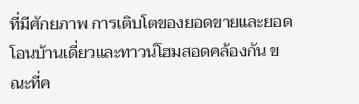ที่มีศักยภาพ การเติบโตของยอดขายและยอดโอนบ้านเดี่ยวและทาวน์โฮมสอดคล้องกัน ขณะที่ค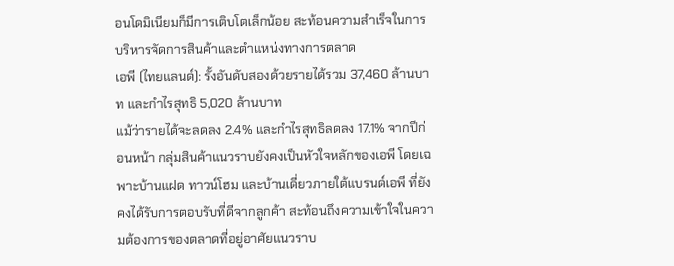อนโดมิเนียมก็มีการเติบโตเล็กน้อย สะท้อนความสำเร็จในการบริหารจัดการสินค้าและตำแหน่งทางการตลาด
เอพี (ไทยแลนด์): รั้งอันดับสองด้วยรายได้รวม 37,460 ล้านบาท และกำไรสุทธิ 5,020 ล้านบาท
แม้ว่ารายได้จะลดลง 2.4% และกำไรสุทธิลดลง 17.1% จากปีก่อนหน้า กลุ่มสินค้าแนวราบยังคงเป็นหัวใจหลักของเอพี โดยเฉพาะบ้านแฝด ทาวน์โฮม และบ้านเดี่ยวภายใต้แบรนด์เอพี ที่ยังคงได้รับการตอบรับที่ดีจากลูกค้า สะท้อนถึงความเข้าใจในความต้องการของตลาดที่อยู่อาศัยแนวราบ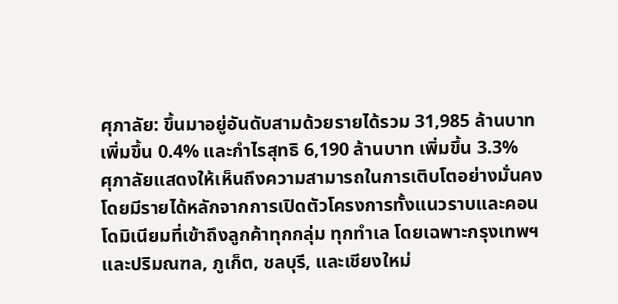ศุภาลัย: ขึ้นมาอยู่อันดับสามด้วยรายได้รวม 31,985 ล้านบาท เพิ่มขึ้น 0.4% และกำไรสุทธิ 6,190 ล้านบาท เพิ่มขึ้น 3.3%
ศุภาลัยแสดงให้เห็นถึงความสามารถในการเติบโตอย่างมั่นคง โดยมีรายได้หลักจากการเปิดตัวโครงการทั้งแนวราบและคอนโดมิเนียมที่เข้าถึงลูกค้าทุกกลุ่ม ทุกทำเล โดยเฉพาะกรุงเทพฯ และปริมณฑล, ภูเก็ต, ชลบุรี, และเชียงใหม่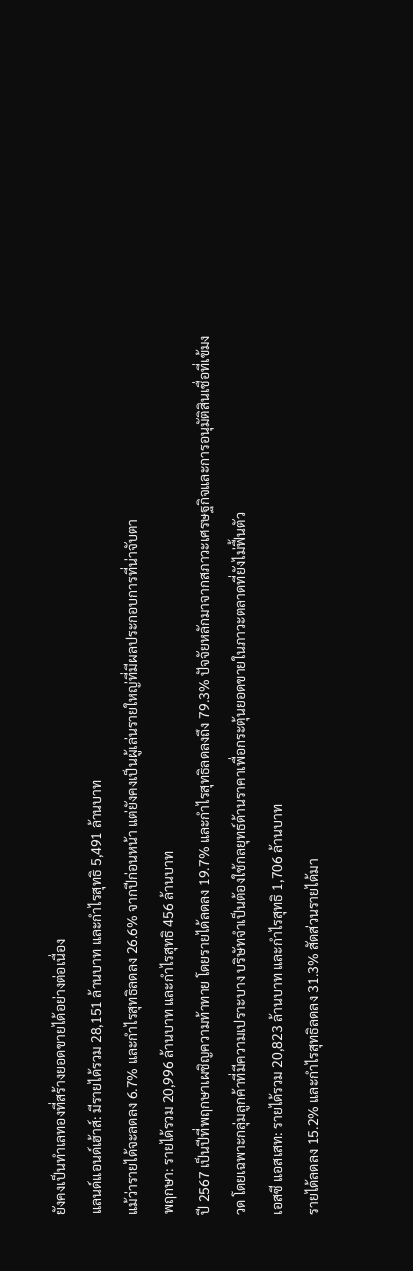ยังคงเป็นทำเลทองที่สร้างยอดขายได้อย่างต่อเนื่อง
แลนด์แอนด์เฮ้าส์: มีรายได้รวม 28,151 ล้านบาท และกำไรสุทธิ 5,491 ล้านบาท
แม้ว่ารายได้จะลดลง 6.7% และกำไรสุทธิลดลง 26.6% จากปีก่อนหน้า แต่ยังคงเป็นผู้เล่นรายใหญ่ที่มีผลประกอบการที่น่าจับตา
พฤกษา: รายได้รวม 20,996 ล้านบาท และกำไรสุทธิ 456 ล้านบาท
ปี 2567 เป็นปีที่พฤกษาเผชิญความท้าทาย โดยรายได้ลดลง 19.7% และกำไรสุทธิลดลงถึง 79.3% ปัจจัยหลักมาจากสภาวะเศรษฐกิจและการอนุมัติสินเชื่อที่เข้มงวด โดยเฉพาะกลุ่มลูกค้าที่มีความเปราะบาง บริษัทจำเป็นต้องใช้กลยุทธ์ด้านราคาเพื่อกระตุ้นยอดขายในภาวะตลาดที่ยังไม่ฟื้นตัว
เอสซี แอสเสท: รายได้รวม 20,823 ล้านบาท และกำไรสุทธิ 1,706 ล้านบาท
รายได้ลดลง 15.2% และกำไรสุทธิลดลง 31.3% สัดส่วนรายได้มา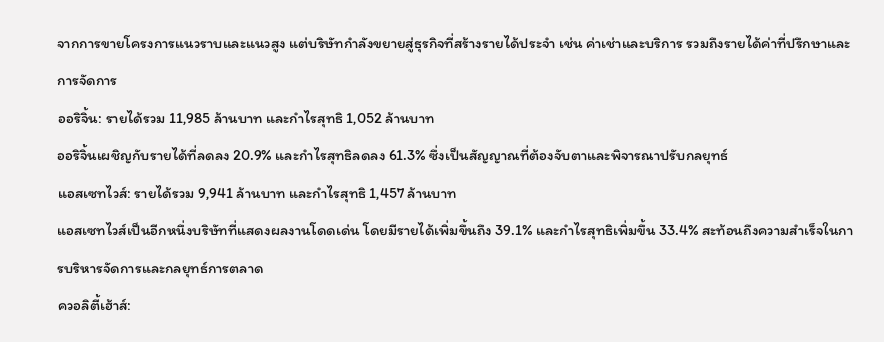จากการขายโครงการแนวราบและแนวสูง แต่บริษัทกำลังขยายสู่ธุรกิจที่สร้างรายได้ประจำ เช่น ค่าเช่าและบริการ รวมถึงรายได้ค่าที่ปรึกษาและการจัดการ
ออริจิ้น: รายได้รวม 11,985 ล้านบาท และกำไรสุทธิ 1,052 ล้านบาท
ออริจิ้นเผชิญกับรายได้ที่ลดลง 20.9% และกำไรสุทธิลดลง 61.3% ซึ่งเป็นสัญญาณที่ต้องจับตาและพิจารณาปรับกลยุทธ์
แอสเซทไวส์: รายได้รวม 9,941 ล้านบาท และกำไรสุทธิ 1,457 ล้านบาท
แอสเซทไวส์เป็นอีกหนึ่งบริษัทที่แสดงผลงานโดดเด่น โดยมีรายได้เพิ่มขึ้นถึง 39.1% และกำไรสุทธิเพิ่มขึ้น 33.4% สะท้อนถึงความสำเร็จในการบริหารจัดการและกลยุทธ์การตลาด
ควอลิตี้เฮ้าส์: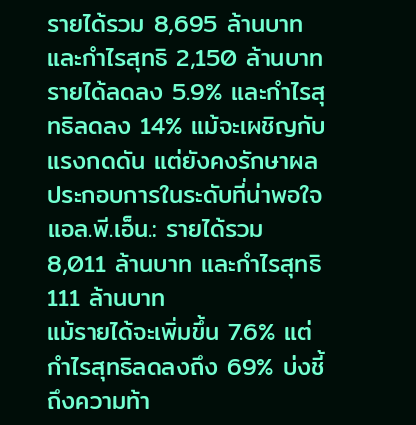รายได้รวม 8,695 ล้านบาท และกำไรสุทธิ 2,150 ล้านบาท
รายได้ลดลง 5.9% และกำไรสุทธิลดลง 14% แม้จะเผชิญกับแรงกดดัน แต่ยังคงรักษาผลประกอบการในระดับที่น่าพอใจ
แอล.พี.เอ็น.: รายได้รวม 8,011 ล้านบาท และกำไรสุทธิ 111 ล้านบาท
แม้รายได้จะเพิ่มขึ้น 7.6% แต่กำไรสุทธิลดลงถึง 69% บ่งชี้ถึงความท้า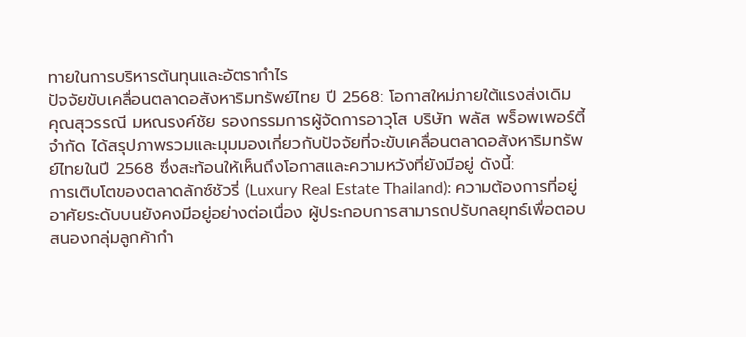ทายในการบริหารต้นทุนและอัตรากำไร
ปัจจัยขับเคลื่อนตลาดอสังหาริมทรัพย์ไทย ปี 2568: โอกาสใหม่ภายใต้แรงส่งเดิม
คุณสุวรรณี มหณรงค์ชัย รองกรรมการผู้จัดการอาวุโส บริษัท พลัส พร็อพเพอร์ตี้ จำกัด ได้สรุปภาพรวมและมุมมองเกี่ยวกับปัจจัยที่จะขับเคลื่อนตลาดอสังหาริมทรัพย์ไทยในปี 2568 ซึ่งสะท้อนให้เห็นถึงโอกาสและความหวังที่ยังมีอยู่ ดังนี้:
การเติบโตของตลาดลักซ์ชัวรี่ (Luxury Real Estate Thailand): ความต้องการที่อยู่อาศัยระดับบนยังคงมีอยู่อย่างต่อเนื่อง ผู้ประกอบการสามารถปรับกลยุทธ์เพื่อตอบสนองกลุ่มลูกค้ากำ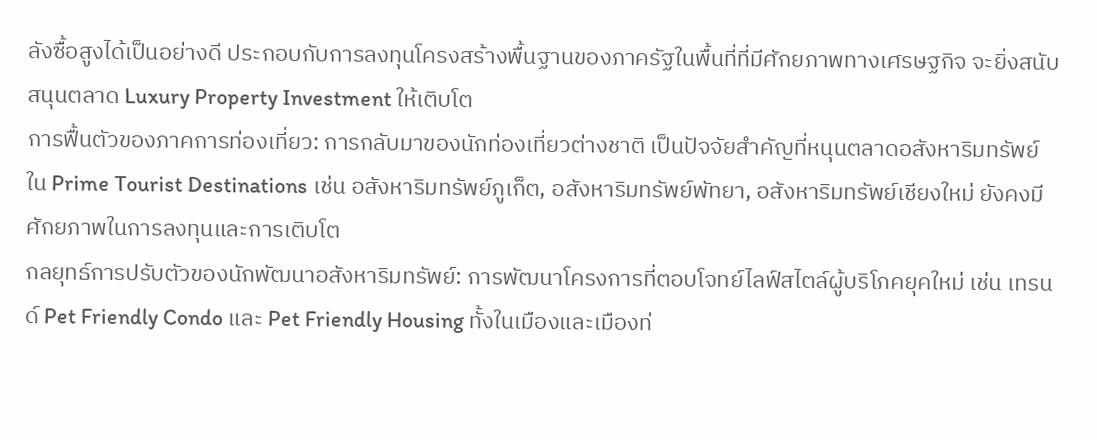ลังซื้อสูงได้เป็นอย่างดี ประกอบกับการลงทุนโครงสร้างพื้นฐานของภาครัฐในพื้นที่ที่มีศักยภาพทางเศรษฐกิจ จะยิ่งสนับสนุนตลาด Luxury Property Investment ให้เติบโต
การฟื้นตัวของภาคการท่องเที่ยว: การกลับมาของนักท่องเที่ยวต่างชาติ เป็นปัจจัยสำคัญที่หนุนตลาดอสังหาริมทรัพย์ใน Prime Tourist Destinations เช่น อสังหาริมทรัพย์ภูเก็ต, อสังหาริมทรัพย์พัทยา, อสังหาริมทรัพย์เชียงใหม่ ยังคงมีศักยภาพในการลงทุนและการเติบโต
กลยุทธ์การปรับตัวของนักพัฒนาอสังหาริมทรัพย์: การพัฒนาโครงการที่ตอบโจทย์ไลฟ์สไตล์ผู้บริโภคยุคใหม่ เช่น เทรนด์ Pet Friendly Condo และ Pet Friendly Housing ทั้งในเมืองและเมืองท่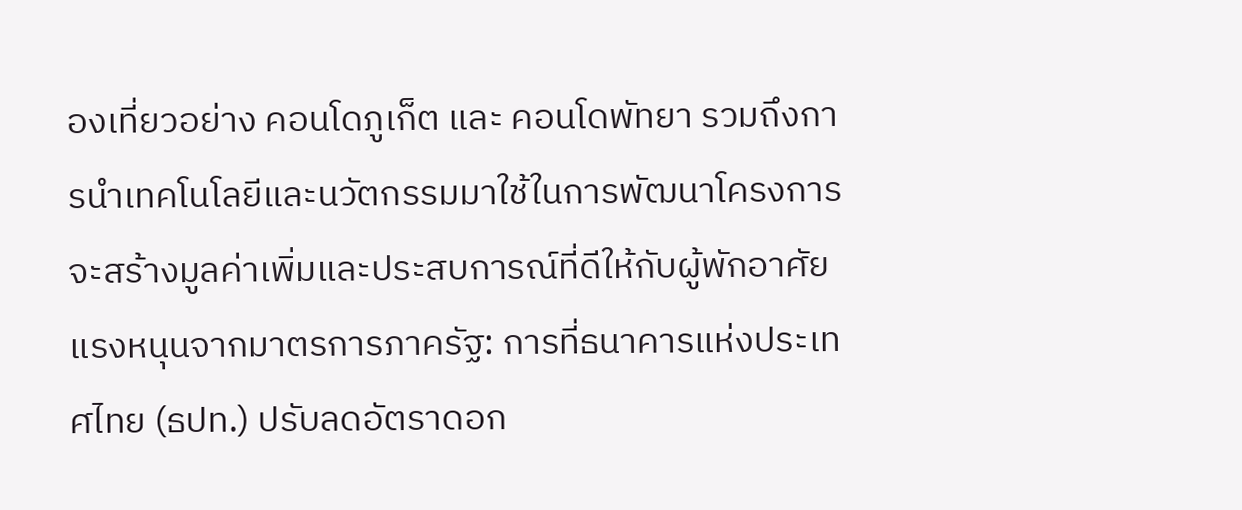องเที่ยวอย่าง คอนโดภูเก็ต และ คอนโดพัทยา รวมถึงการนำเทคโนโลยีและนวัตกรรมมาใช้ในการพัฒนาโครงการ จะสร้างมูลค่าเพิ่มและประสบการณ์ที่ดีให้กับผู้พักอาศัย
แรงหนุนจากมาตรการภาครัฐ: การที่ธนาคารแห่งประเทศไทย (ธปท.) ปรับลดอัตราดอก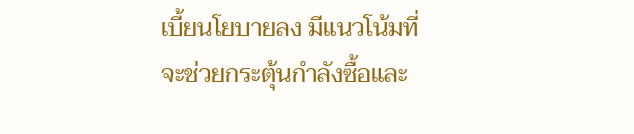เบี้ยนโยบายลง มีแนวโน้มที่จะช่วยกระตุ้นกำลังซื้อและ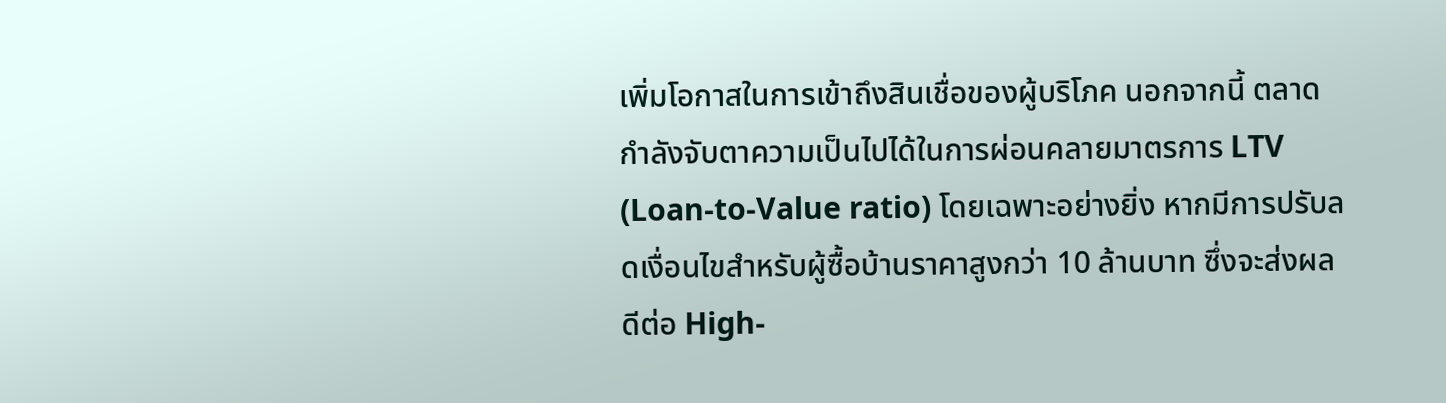เพิ่มโอกาสในการเข้าถึงสินเชื่อของผู้บริโภค นอกจากนี้ ตลาดกำลังจับตาความเป็นไปได้ในการผ่อนคลายมาตรการ LTV (Loan-to-Value ratio) โดยเฉพาะอย่างยิ่ง หากมีการปรับลดเงื่อนไขสำหรับผู้ซื้อบ้านราคาสูงกว่า 10 ล้านบาท ซึ่งจะส่งผลดีต่อ High-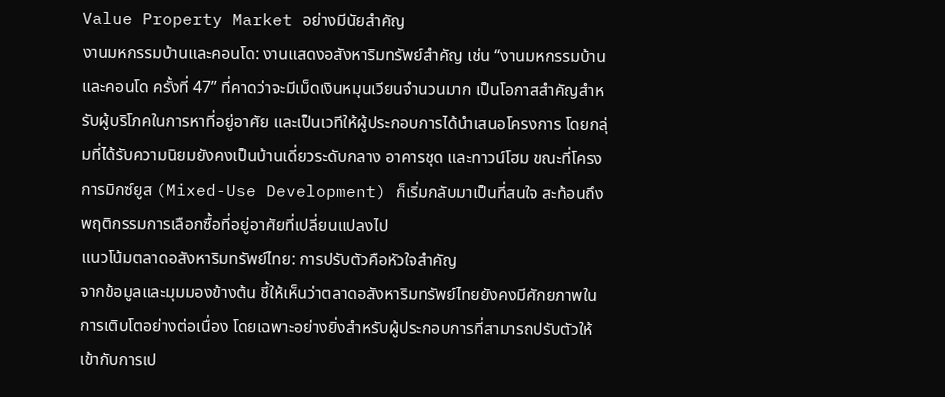Value Property Market อย่างมีนัยสำคัญ
งานมหกรรมบ้านและคอนโด: งานแสดงอสังหาริมทรัพย์สำคัญ เช่น “งานมหกรรมบ้านและคอนโด ครั้งที่ 47” ที่คาดว่าจะมีเม็ดเงินหมุนเวียนจำนวนมาก เป็นโอกาสสำคัญสำหรับผู้บริโภคในการหาที่อยู่อาศัย และเป็นเวทีให้ผู้ประกอบการได้นำเสนอโครงการ โดยกลุ่มที่ได้รับความนิยมยังคงเป็นบ้านเดี่ยวระดับกลาง อาคารชุด และทาวน์โฮม ขณะที่โครงการมิกซ์ยูส (Mixed-Use Development) ก็เริ่มกลับมาเป็นที่สนใจ สะท้อนถึงพฤติกรรมการเลือกซื้อที่อยู่อาศัยที่เปลี่ยนแปลงไป
แนวโน้มตลาดอสังหาริมทรัพย์ไทย: การปรับตัวคือหัวใจสำคัญ
จากข้อมูลและมุมมองข้างต้น ชี้ให้เห็นว่าตลาดอสังหาริมทรัพย์ไทยยังคงมีศักยภาพในการเติบโตอย่างต่อเนื่อง โดยเฉพาะอย่างยิ่งสำหรับผู้ประกอบการที่สามารถปรับตัวให้เข้ากับการเป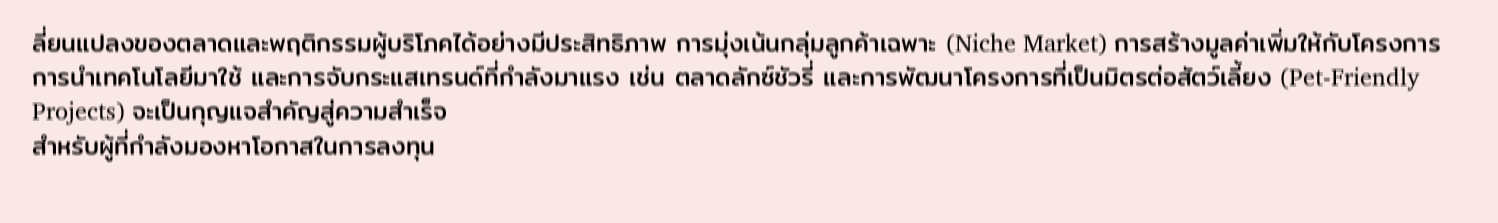ลี่ยนแปลงของตลาดและพฤติกรรมผู้บริโภคได้อย่างมีประสิทธิภาพ การมุ่งเน้นกลุ่มลูกค้าเฉพาะ (Niche Market) การสร้างมูลค่าเพิ่มให้กับโครงการ การนำเทคโนโลยีมาใช้ และการจับกระแสเทรนด์ที่กำลังมาแรง เช่น ตลาดลักซ์ชัวรี่ และการพัฒนาโครงการที่เป็นมิตรต่อสัตว์เลี้ยง (Pet-Friendly Projects) จะเป็นกุญแจสำคัญสู่ความสำเร็จ
สำหรับผู้ที่กำลังมองหาโอกาสในการลงทุน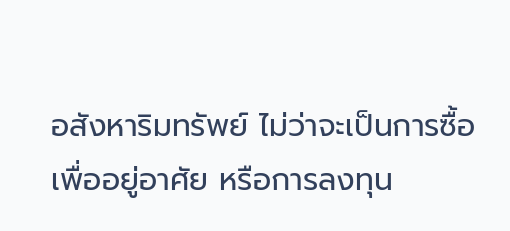อสังหาริมทรัพย์ ไม่ว่าจะเป็นการซื้อเพื่ออยู่อาศัย หรือการลงทุน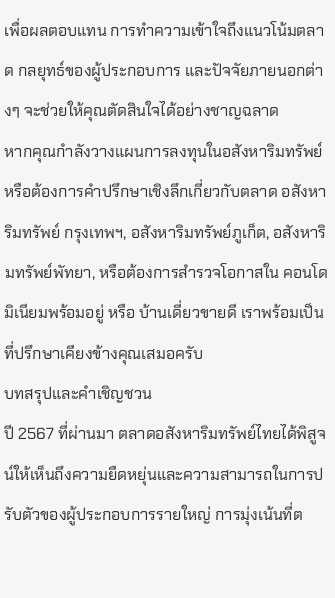เพื่อผลตอบแทน การทำความเข้าใจถึงแนวโน้มตลาด กลยุทธ์ของผู้ประกอบการ และปัจจัยภายนอกต่างๆ จะช่วยให้คุณตัดสินใจได้อย่างชาญฉลาด
หากคุณกำลังวางแผนการลงทุนในอสังหาริมทรัพย์ หรือต้องการคำปรึกษาเชิงลึกเกี่ยวกับตลาด อสังหาริมทรัพย์ กรุงเทพฯ, อสังหาริมทรัพย์ภูเก็ต, อสังหาริมทรัพย์พัทยา, หรือต้องการสำรวจโอกาสใน คอนโดมิเนียมพร้อมอยู่ หรือ บ้านเดี่ยวขายดี เราพร้อมเป็นที่ปรึกษาเคียงข้างคุณเสมอครับ
บทสรุปและคำเชิญชวน
ปี 2567 ที่ผ่านมา ตลาดอสังหาริมทรัพย์ไทยได้พิสูจน์ให้เห็นถึงความยืดหยุ่นและความสามารถในการปรับตัวของผู้ประกอบการรายใหญ่ การมุ่งเน้นที่ต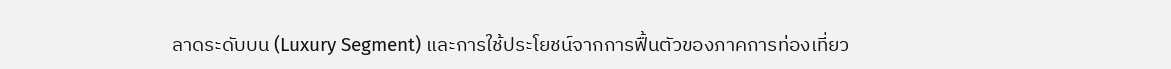ลาดระดับบน (Luxury Segment) และการใช้ประโยชน์จากการฟื้นตัวของภาคการท่องเที่ยว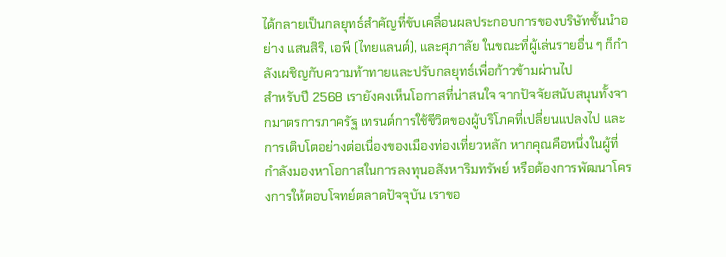ได้กลายเป็นกลยุทธ์สำคัญที่ขับเคลื่อนผลประกอบการของบริษัทชั้นนำอย่าง แสนสิริ, เอพี (ไทยแลนด์), และศุภาลัย ในขณะที่ผู้เล่นรายอื่น ๆ ก็กำลังเผชิญกับความท้าทายและปรับกลยุทธ์เพื่อก้าวข้ามผ่านไป
สำหรับปี 2568 เรายังคงเห็นโอกาสที่น่าสนใจ จากปัจจัยสนับสนุนทั้งจากมาตรการภาครัฐ เทรนด์การใช้ชีวิตของผู้บริโภคที่เปลี่ยนแปลงไป และการเติบโตอย่างต่อเนื่องของเมืองท่องเที่ยวหลัก หากคุณคือหนึ่งในผู้ที่กำลังมองหาโอกาสในการลงทุนอสังหาริมทรัพย์ หรือต้องการพัฒนาโครงการให้ตอบโจทย์ตลาดปัจจุบัน เราขอ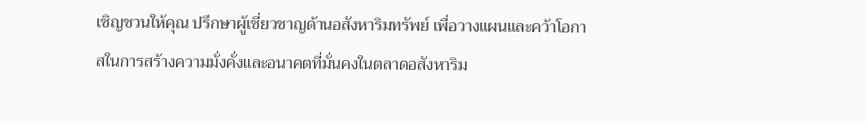เชิญชวนให้คุณ ปรึกษาผู้เชี่ยวชาญด้านอสังหาริมทรัพย์ เพื่อวางแผนและคว้าโอกาสในการสร้างความมั่งคั่งและอนาคตที่มั่นคงในตลาดอสังหาริม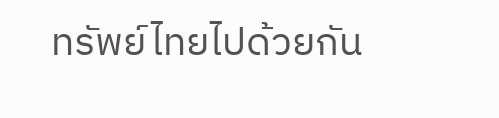ทรัพย์ไทยไปด้วยกัน